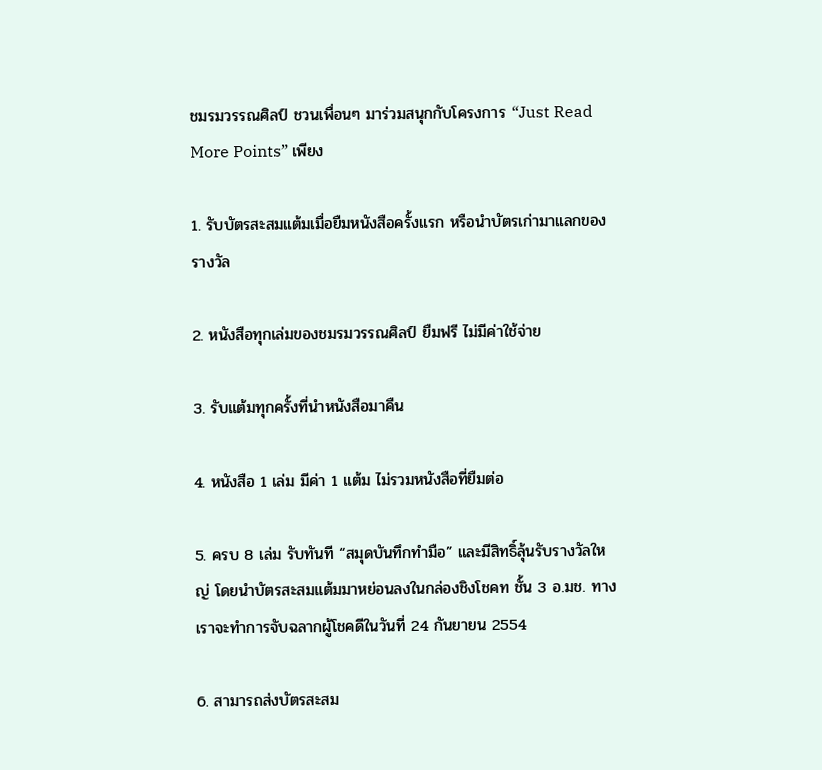ชมรมวรรณศิลป์ ชวนเพื่อนๆ มาร่วมสนุกกับโครงการ “Just Read More Points” เพียง

1. รับบัตรสะสมแต้มเมื่อยืมหนังสือครั้งแรก หรือนำบัตรเก่ามาแลกของรางวัล

2. หนังสือทุกเล่มของชมรมวรรณศิลป์ ยืมฟรี ไม่มีค่าใช้จ่าย

3. รับแต้มทุกครั้งที่นำหนังสือมาคืน

4. หนังสือ 1 เล่ม มีค่า 1 แต้ม ไม่รวมหนังสือที่ยืมต่อ

5. ครบ 8 เล่ม รับทันที “สมุดบันทึกทำมือ” และมีสิทธิ์ลุ้นรับรางวัลใหญ่ โดยนำบัตรสะสมแต้มมาหย่อนลงในกล่องชิงโชคท ชั้น 3 อ.มช. ทางเราจะทำการจับฉลากผู้โชคดีในวันที่ 24 กันยายน 2554

6. สามารถส่งบัตรสะสม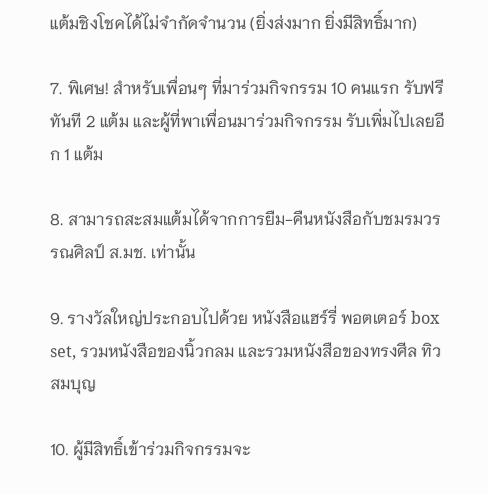แต้มชิงโชคได้ไม่จำกัดจำนวน (ยิ่งส่งมาก ยิ่งมีสิทธิ์มาก)

7. พิเศษ! สำหรับเพื่อนๆ ที่มาร่วมกิจกรรม 10 คนแรก รับฟรีทันที 2 แต้ม และผู้ที่พาเพื่อนมาร่วมกิจกรรม รับเพิ่มไปเลยอีก 1 แต้ม

8. สามารถสะสมแต้มได้จากการยืม-คืนหนังสือกับชมรมวรรณศิลป์ ส.มช. เท่านั้น

9. รางวัลใหญ่ประกอบไปด้วย หนังสือแฮร์รี่ พอตเตอร์ box set, รวมหนังสือของนิ้วกลม และรวมหนังสือของทรงศีล ทิวสมบุญ

10. ผู้มีสิทธิ์เข้าร่วมกิจกรรมจะ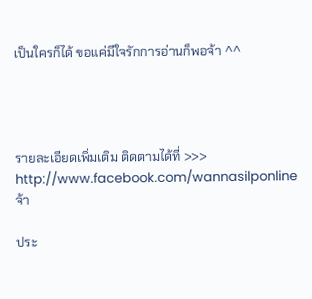เป็นใครก็ได้ ขอแค่มีใจรักการอ่านก็พอจ้า ^^




รายละเอียดเพิ่มเติม ติดตามได้ที่ >>> http://www.facebook.com/wannasilponline  จ้า

ประ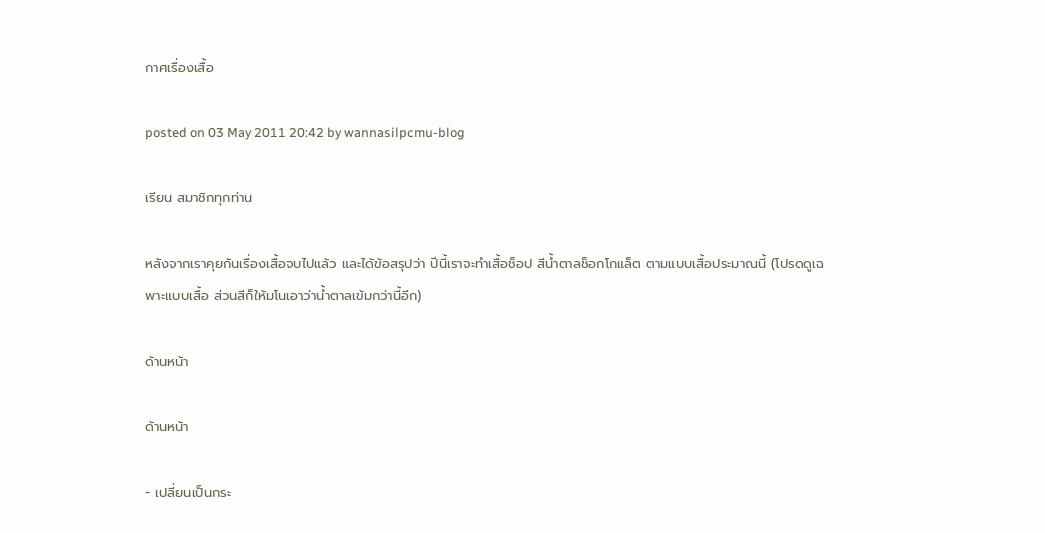กาศเรื่องเสื้อ

posted on 03 May 2011 20:42 by wannasilpcmu-blog

เรียน สมาชิกทุกท่าน

หลังจากเราคุยกันเรื่องเสื้อจบไปแล้ว และได้ข้อสรุปว่า ปีนี้เราจะทำเสื้อช็อป สีน้ำตาลช็อกโกแล็ต ตามแบบเสื้อประมาณนี้ (โปรดดูเฉพาะแบบเสื้อ ส่วนสีก็ให้มโนเอาว่าน้ำตาลเข้มกว่านี้อีก)

ด้านหน้า

ด้านหน้า

- เปลี่ยนเป็นกระ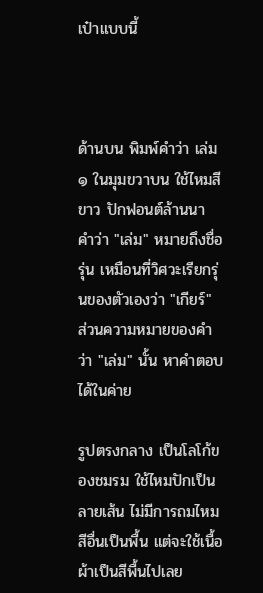เป๋าแบบนี้



ด้านบน พิมพ์คำว่า เล่ม ๑ ในมุมขวาบน ใช้ไหมสีขาว ปักฟอนต์ล้านนา
คำว่า "เล่ม" หมายถึงชื่อรุ่น เหมือนที่วิศวะเรียกรุ่นของตัวเองว่า "เกียร์" ส่วนความหมายของคำว่า "เล่ม" นั้น หาคำตอบได้ในค่าย

รูปตรงกลาง เป็นโลโก้ของชมรม ใช้ไหมปักเป็นลายเส้น ไม่มีการถมไหมสีอื่นเป็นพื้น แต่จะใช้เนื้อผ้าเป็นสีพื้นไปเลย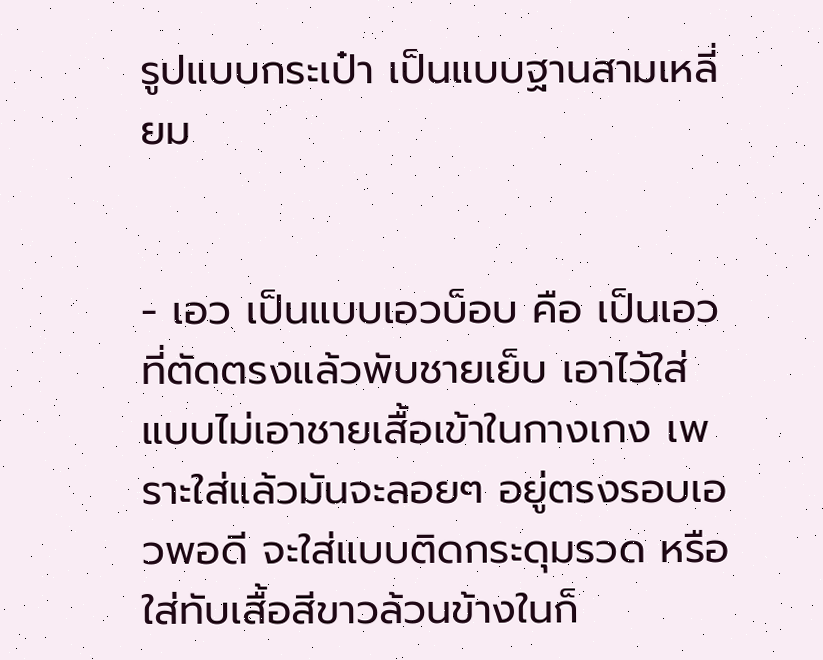รูปแบบกระเป๋า เป็นแบบฐานสามเหลี่ยม


- เอว เป็นแบบเอวบ็อบ คือ เป็นเอวที่ตัดตรงแล้วพับชายเย็บ เอาไว้ใส่แบบไม่เอาชายเสื้อเข้าในกางเกง เพราะใส่แล้วมันจะลอยๆ อยู่ตรงรอบเอวพอดี จะใส่แบบติดกระดุมรวด หรือ ใส่ทับเสื้อสีขาวล้วนข้างในก็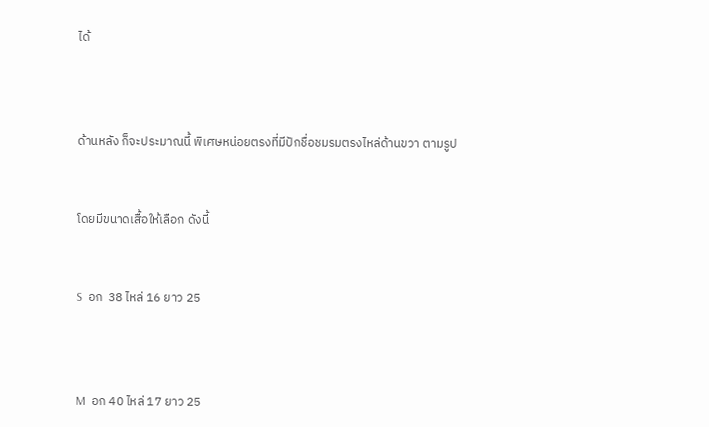ได้



ด้านหลัง ก็จะประมาณนี้ พิเศษหน่อยตรงที่มีปักชื่อชมรมตรงไหล่ด้านขวา ตามรูป


โดยมีขนาดเสื้อให้เลือก ดังนี้


S  อก  38 ไหล่ 16 ยาว 25



M  อก 40 ไหล่ 17 ยาว 25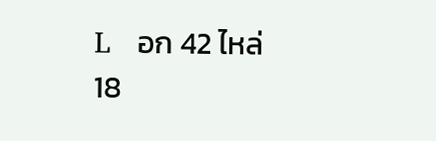L   อก 42 ไหล่ 18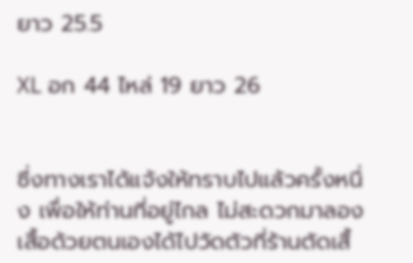ยาว 25.5

XL อก 44 ไหล่ 19 ยาว 26


ซึ่งทางเราได้แจ้งให้ทราบไปแล้วครั้งหนึ่ง เพื่อให้ท่านที่อยู่ไกล ไม่สะดวกมาลองเสื้อด้วยตนเองได้ไปวัดตัวที่ร้านตัดเสื้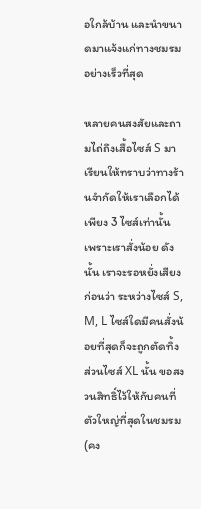อใกล้บ้าน และนำขนาดมาแจ้งแก่ทางชมรมอย่างเร็วที่สุด

หลายคนสงสัยและถามไถ่ถึงเสื้อไซส์ S มา เรียนให้ทราบว่าทางร้านจำกัดให้เราเลือกได้เพียง 3 ไซส์เท่านั้น เพราะเราสั่งน้อย ดังนั้น เราจะรอหยั่งเสียงก่อนว่า ระหว่างไซส์ S, M, L ไซส์ใดมีคนสั่งน้อยที่สุดก็จะถูกตัดทิ้ง ส่วนไซส์ XL นั้น ขอสงวนสิทธิ์ไว้ให้กับคนที่ตัวใหญ่ที่สุดในชมรม (คง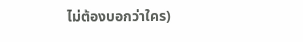ไม่ต้องบอกว่าใคร)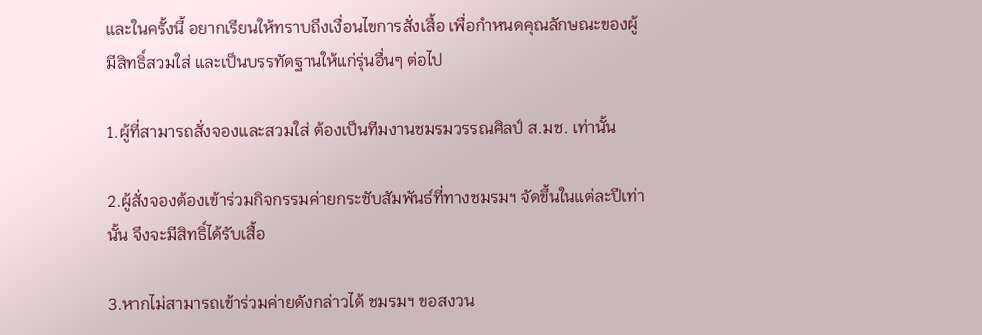และในครั้งนี้ อยากเรียนให้ทราบถึงเงื่อนไขการสั่งเสื้อ เพื่อกำหนดคุณลักษณะของผู้มีสิทธิ์สวมใส่ และเป็นบรรทัดฐานให้แก่รุ่นอื่นๆ ต่อไป

1.ผู้ที่สามารถสั่งจองและสวมใส่ ต้องเป็นทีมงานชมรมวรรณศิลป์ ส.มช. เท่านั้น

2.ผู้สั่งจองต้องเข้าร่วมกิจกรรมค่ายกระชับสัมพันธ์ที่ทางชมรมฯ จัดขึ้นในแต่ละปีเท่านั้น จึงจะมีสิทธิ์ได้รับเสื้อ

3.หากไม่สามารถเข้าร่วมค่ายดังกล่าวได้ ชมรมฯ ขอสงวน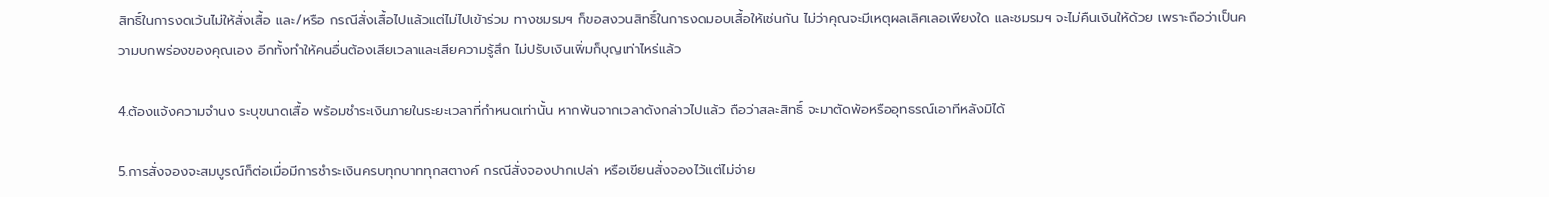สิทธิ์ในการงดเว้นไม่ให้สั่งเสื้อ และ/หรือ กรณีสั่งเสื้อไปแล้วแต่ไม่ไปเข้าร่วม ทางชมรมฯ ก็ขอสงวนสิทธิ์ในการงดมอบเสื้อให้เช่นกัน ไม่ว่าคุณจะมีเหตุผลเลิศเลอเพียงใด และชมรมฯ จะไม่คืนเงินให้ด้วย เพราะถือว่าเป็นความบกพร่องของคุณเอง อีกทั้งทำให้คนอื่นต้องเสียเวลาและเสียความรู้สึก ไม่ปรับเงินเพิ่มก็บุญเท่าไหร่แล้ว

4.ต้องแจ้งความจำนง ระบุขนาดเสื้อ พร้อมชำระเงินภายในระยะเวลาที่กำหนดเท่านั้น หากพ้นจากเวลาดังกล่าวไปแล้ว ถือว่าสละสิทธิ์ จะมาตัดพ้อหรืออุทธรณ์เอาทีหลังมิได้

5.การสั่งจองจะสมบูรณ์ก็ต่อเมื่อมีการชำระเงินครบทุกบาททุกสตางค์ กรณีสั่งจองปากเปล่า หรือเขียนสั่งจองไว้แต่ไม่จ่าย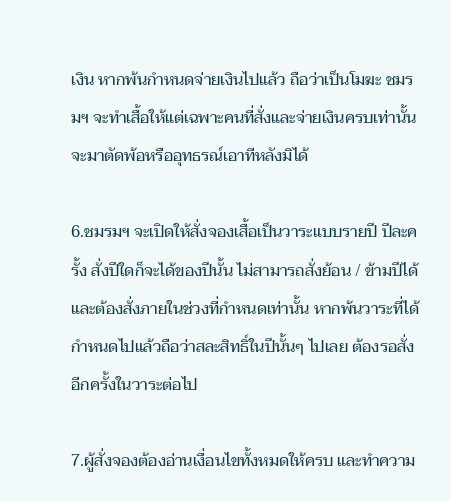เงิน หากพ้นกำหนดจ่ายเงินไปแล้ว ถือว่าเป็นโมฆะ ชมรมฯ จะทำเสื้อให้แต่เฉพาะคนที่สั่งและจ่ายเงินครบเท่านั้น จะมาตัดพ้อหรืออุทธรณ์เอาทีหลังมิได้

6.ชมรมฯ จะเปิดให้สั่งจองเสื้อเป็นวาระแบบรายปี ปีละครั้ง สั่งปีใดก็จะได้ของปีนั้น ไม่สามารถสั่งย้อน / ข้ามปีได้ และต้องสั่งภายในช่วงที่กำหนดเท่านั้น หากพ้นวาระที่ได้กำหนดไปแล้วถือว่าสละสิทธิ์ในปีนั้นๆ ไปเลย ต้องรอสั่งอีกครั้งในวาระต่อไป

7.ผู้สั่งจองต้องอ่านเงื่อนไขทั้งหมดให้ครบ และทำความ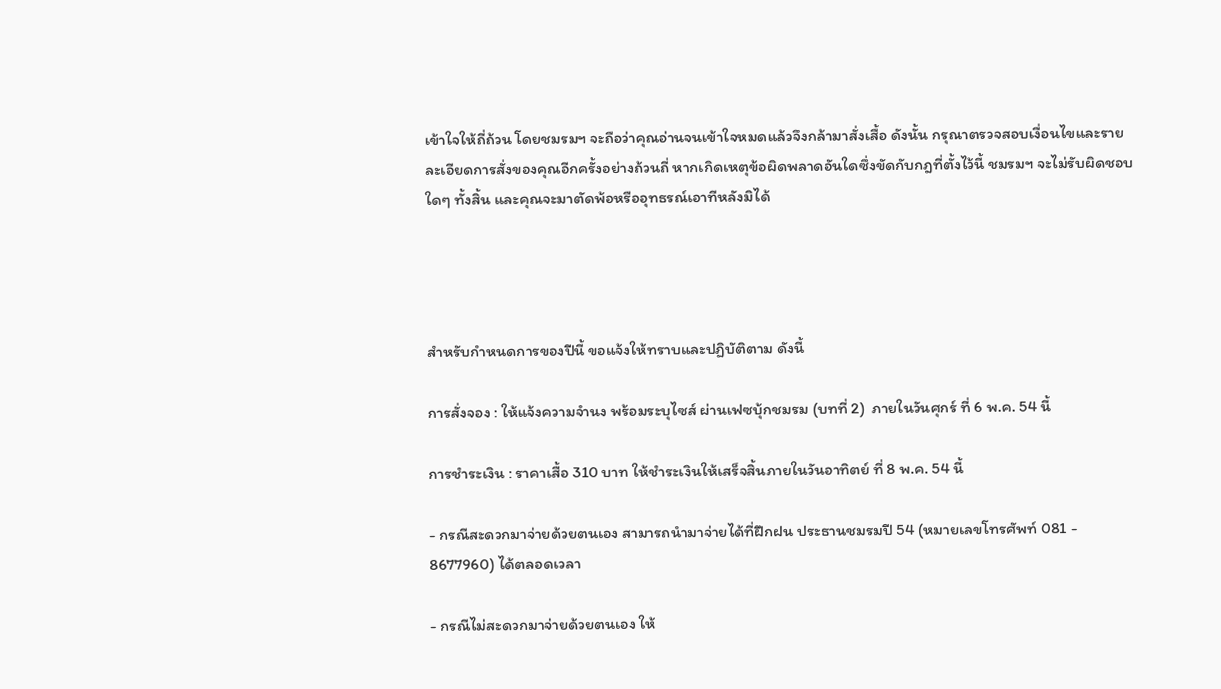เข้าใจให้ถี่ถ้วน โดยชมรมฯ จะถือว่าคุณอ่านจนเข้าใจหมดแล้วจึงกล้ามาสั่งเสื้อ ดังนั้น กรุณาตรวจสอบเงื่อนไขและรายละเอียดการสั่งของคุณอีกครั้งอย่างถ้วนถี่ หากเกิดเหตุข้อผิดพลาดอันใดซึ่งขัดกับกฎที่ตั้งไว้นี้ ชมรมฯ จะไม่รับผิดชอบใดๆ ทั้งสิ้น และคุณจะมาตัดพ้อหรืออุทธรณ์เอาทีหลังมิได้




สำหรับกำหนดการของปีนี้ ขอแจ้งให้ทราบและปฏิบัติตาม ดังนี้

การสั่งจอง : ให้แจ้งความจำนง พร้อมระบุไซส์ ผ่านเฟซบุ้กชมรม (บทที่ 2)  ภายในวันศุกร์ ที่ 6 พ.ค. 54 นี้

การชำระเงิน : ราคาเสื้อ 310 บาท ให้ชำระเงินให้เสร็จสิ้นภายในวันอาทิตย์ ที่ 8 พ.ค. 54 นี้

- กรณีสะดวกมาจ่ายด้วยตนเอง สามารถนำมาจ่ายได้ที่ฝึกฝน ประธานชมรมปี 54 (หมายเลขโทรศัพท์ 081 - 8677960) ได้ตลอดเวลา

- กรณีไม่สะดวกมาจ่ายด้วยตนเอง ให้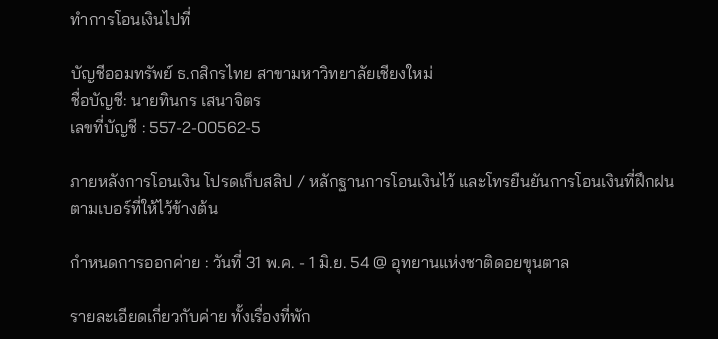ทำการโอนเงินไปที่

บัญชีออมทรัพย์ ธ.กสิกรไทย สาขามหาวิทยาลัยเชียงใหม่
ชื่อบัญชี: นายทินกร เสนาจิตร
เลขที่บัญชี : 557-2-00562-5

ภายหลังการโอนเงิน โปรดเก็บสลิป / หลักฐานการโอนเงินไว้ และโทรยืนยันการโอนเงินที่ฝึกฝน ตามเบอร์ที่ให้ไว้ข้างต้น

กำหนดการออกค่าย : วันที่ 31 พ.ค. - 1 มิ.ย. 54 @ อุทยานแห่งชาติดอยขุนตาล

รายละเอียดเกี่ยวกับค่าย ทั้งเรื่องที่พัก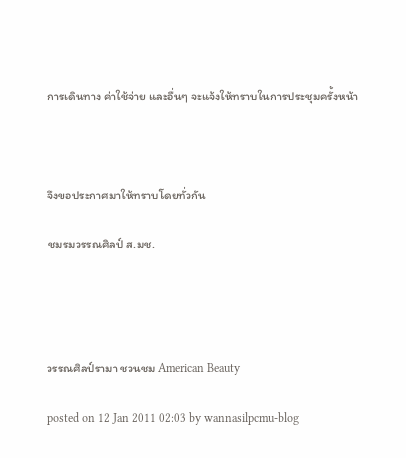การเดินทาง ค่าใช้จ่าย และอื่นๆ จะแจ้งให้ทราบในการประชุมครั้งหน้า



จึงขอประกาศมาให้ทราบโดยทั่วกัน

ชมรมวรรณศิลป์ ส.มช.




วรรณศิลป์รามา ชวนชม American Beauty

posted on 12 Jan 2011 02:03 by wannasilpcmu-blog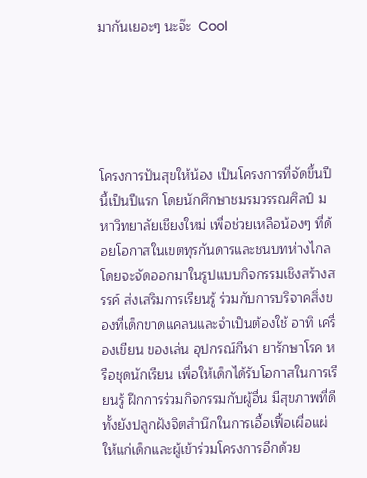มากันเยอะๆ นะจ๊ะ  Cool





โครงการปันสุขให้น้อง เป็นโครงการที่จัดขึ้นปีนี้เป็นปีแรก โดยนักศึกษาชมรมวรรณศิลป์ มหาวิทยาลัยเชียงใหม่ เพื่อช่วยเหลือน้องๆ ที่ด้อยโอกาสในเขตทุรกันดารและชนบทห่างไกล โดยจะจัดออกมาในรูปแบบกิจกรรมเชิงสร้างสรรค์ ส่งเสริมการเรียนรู้ ร่วมกับการบริจาคสิ่งของที่เด็กขาดแคลนและจำเป็นต้องใช้ อาทิ เครื่องเขียน ของเล่น อุปกรณ์กีฬา ยารักษาโรค หรือชุดนักเรียน เพื่อให้เด็กได้รับโอกาสในการเรียนรู้ ฝึกการร่วมกิจกรรมกับผู้อื่น มีสุขภาพที่ดี ทั้งยังปลูกฝังจิตสำนึกในการเอื้อเฟื้อเผื่อแผ่ให้แก่เด็กและผู้เข้าร่วมโครงการอีกด้วย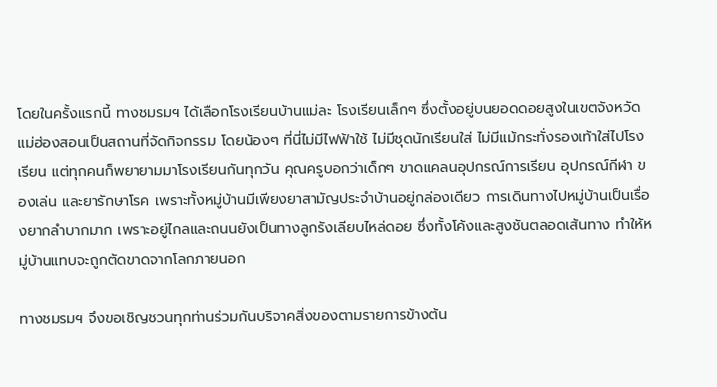โดยในครั้งแรกนี้ ทางชมรมฯ ได้เลือกโรงเรียนบ้านแม่ละ โรงเรียนเล็กๆ ซึ่งตั้งอยู่บนยอดดอยสูงในเขตจังหวัดแม่ฮ่องสอนเป็นสถานที่จัดกิจกรรม โดยน้องๆ ที่นี่ไม่มีไฟฟ้าใช้ ไม่มีชุดนักเรียนใส่ ไม่มีแม้กระทั่งรองเท้าใส่ไปโรงเรียน แต่ทุกคนก็พยายามมาโรงเรียนกันทุกวัน คุณครูบอกว่าเด็กๆ ขาดแคลนอุปกรณ์การเรียน อุปกรณ์กีฬา ของเล่น และยารักษาโรค เพราะทั้งหมู่บ้านมีเพียงยาสามัญประจำบ้านอยู่กล่องเดียว การเดินทางไปหมู่บ้านเป็นเรื่องยากลำบากมาก เพราะอยู่ไกลและถนนยังเป็นทางลูกรังเลียบไหล่ดอย ซึ่งทั้งโค้งและสูงชันตลอดเส้นทาง ทำให้หมู่บ้านแทบจะถูกตัดขาดจากโลกภายนอก

ทางชมรมฯ จึงขอเชิญชวนทุกท่านร่วมกันบริจาคสิ่งของตามรายการข้างต้น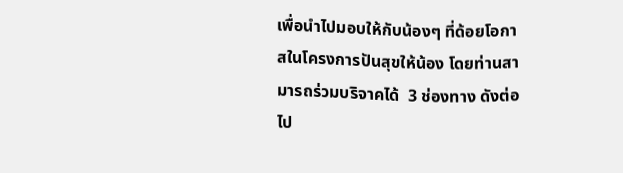เพื่อนำไปมอบให้กับน้องๆ ที่ด้อยโอกาสในโครงการปันสุขให้น้อง โดยท่านสามารถร่วมบริจาคได้  3 ช่องทาง ดังต่อไป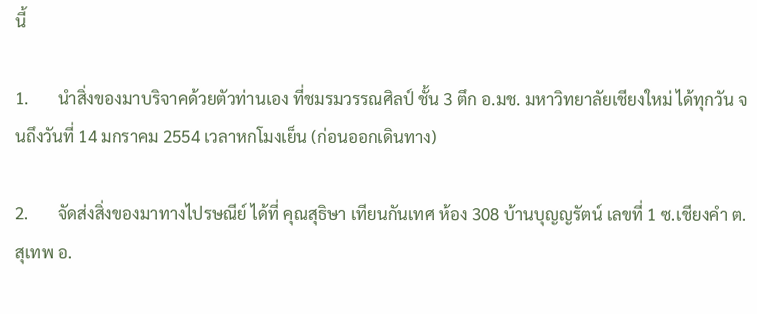นี้

1.       นำสิ่งของมาบริจาคด้วยตัวท่านเอง ที่ชมรมวรรณศิลป์ ชั้น 3 ตึก อ.มช. มหาวิทยาลัยเชียงใหม่ ได้ทุกวัน จนถึงวันที่ 14 มกราคม 2554 เวลาหกโมงเย็น (ก่อนออกเดินทาง)

2.       จัดส่งสิ่งของมาทางไปรษณีย์ ได้ที่ คุณสุธิษา เทียนกันเทศ ห้อง 308 บ้านบุญญรัตน์ เลขที่ 1 ซ.เชียงคำ ต.สุเทพ อ.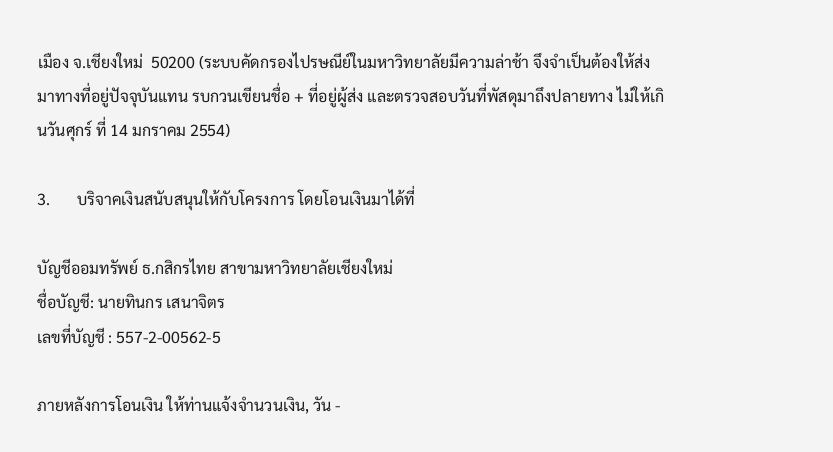เมือง จ.เชียงใหม่  50200 (ระบบคัดกรองไปรษณีย์ในมหาวิทยาลัยมีความล่าช้า จึงจำเป็นต้องให้ส่งมาทางที่อยู่ปัจจุบันแทน รบกวนเขียนชื่อ + ที่อยู่ผู้ส่ง และตรวจสอบวันที่พัสดุมาถึงปลายทาง ไม่ให้เกินวันศุกร์ ที่ 14 มกราคม 2554)

3.       บริจาคเงินสนับสนุนให้กับโครงการ โดยโอนเงินมาได้ที่

บัญชีออมทรัพย์ ธ.กสิกรไทย สาขามหาวิทยาลัยเชียงใหม่
ชื่อบัญชี: นายทินกร เสนาจิตร
เลขที่บัญชี : 557-2-00562-5

ภายหลังการโอนเงิน ให้ท่านแจ้งจำนวนเงิน, วัน -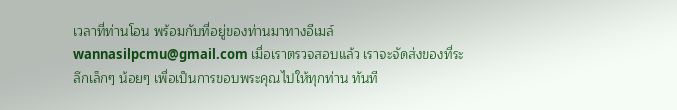เวลาที่ท่านโอน พร้อมกับที่อยู่ของท่านมาทางอีเมล์ wannasilpcmu@gmail.com เมื่อเราตรวจสอบแล้ว เราจะจัดส่งของที่ระลึกเล็กๆ น้อยๆ เพื่อเป็นการขอบพระคุณไปให้ทุกท่าน ทันที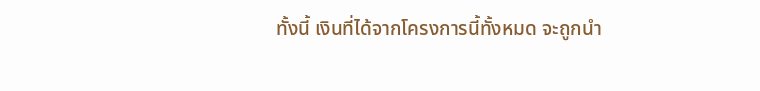ทั้งนี้ เงินที่ได้จากโครงการนี้ทั้งหมด จะถูกนำ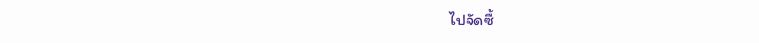ไปจัดซื้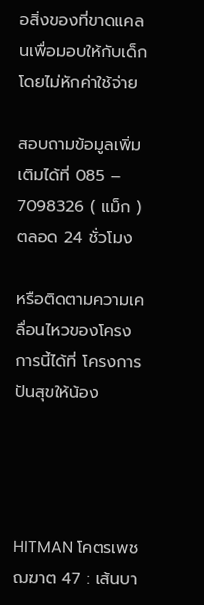อสิ่งของที่ขาดแคลนเพื่อมอบให้กับเด็ก โดยไม่หักค่าใช้จ่าย

สอบถามข้อมูลเพิ่มเติมได้ที่ 085 – 7098326 ( แม็ก ) ตลอด 24 ชั่วโมง

หรือติดตามความเคลื่อนไหวของโครงการนี้ได้ที่ โครงการปันสุขให้น้อง




HITMAN โคตรเพชฌฆาต 47 : เส้นบา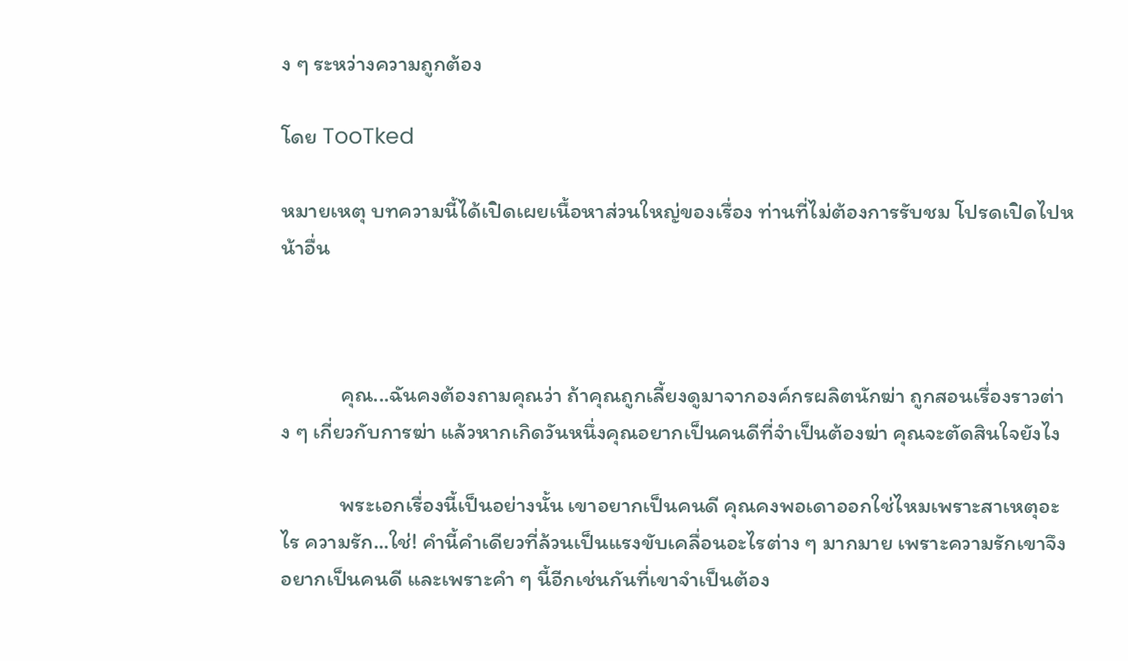ง ๆ ระหว่างความถูกต้อง

โดย TooTked

หมายเหตุ บทความนี้ได้เปิดเผยเนื้อหาส่วนใหญ่ของเรื่อง ท่านที่ไม่ต้องการรับชม โปรดเปิดไปหน้าอื่น



            คุณ...ฉันคงต้องถามคุณว่า ถ้าคุณถูกเลี้ยงดูมาจากองค์กรผลิตนักฆ่า ถูกสอนเรื่องราวต่าง ๆ เกี่ยวกับการฆ่า แล้วหากเกิดวันหนึ่งคุณอยากเป็นคนดีที่จำเป็นต้องฆ่า คุณจะตัดสินใจยังไง

            พระเอกเรื่องนี้เป็นอย่างนั้น เขาอยากเป็นคนดี คุณคงพอเดาออกใช่ไหมเพราะสาเหตุอะไร ความรัก...ใช่! คำนี้คำเดียวที่ล้วนเป็นแรงขับเคลื่อนอะไรต่าง ๆ มากมาย เพราะความรักเขาจึงอยากเป็นคนดี และเพราะคำ ๆ นี้อีกเช่นกันที่เขาจำเป็นต้อง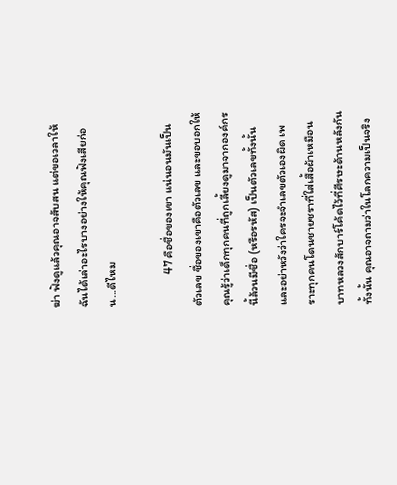ฆ่า ฟังดูแล้วคุณอาจสับสน แต่ขอเวลาให้ฉันได้เล่าอะไรบางอย่างให้คุณฟังเสียก่อน...ดีไหม

            47 คือชื่อของเขา แน่นอนมันเป็นตัวเลข ชื่อของเขาคือตัวเลข และขอบอกให้คุณรู้ว่าเด็กทุกคนที่ถูกเลี้ยงดูมาจากองค์กรนี้ล้วนมีชื่อ (หรือรหัส) เป็นตัวเลขทั้งนั้น และอย่าหวังว่าใครจะจำเลขตัวเองผิด เพราะทุกคนโดนชายชราที่ใส่เสื้อผ้าเหมือนบาทหลวงสักบาร์โค้ดไว้ที่ศีรษะด้านหลังกันทั้งนั้น คุณอาจถามว่าในโลกความเป็นจริง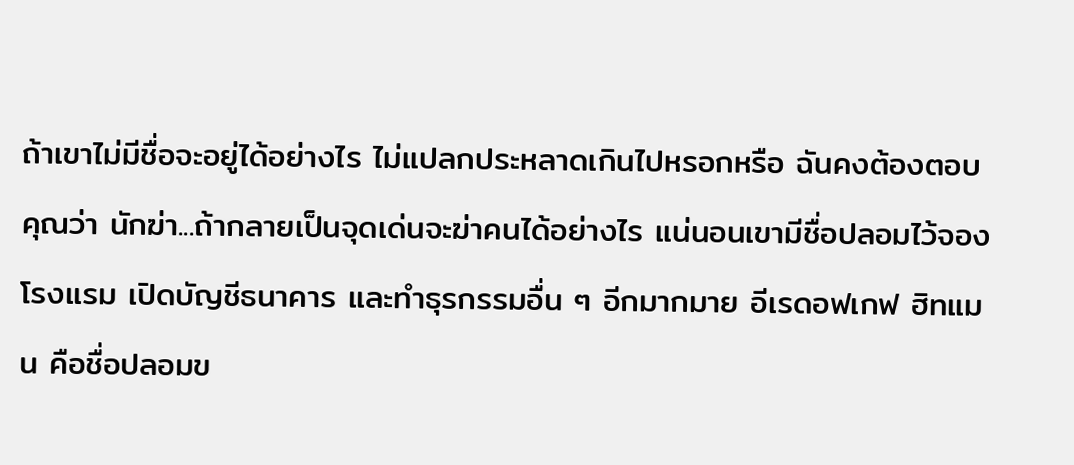ถ้าเขาไม่มีชื่อจะอยู่ได้อย่างไร ไม่แปลกประหลาดเกินไปหรอกหรือ ฉันคงต้องตอบคุณว่า นักฆ่า...ถ้ากลายเป็นจุดเด่นจะฆ่าคนได้อย่างไร แน่นอนเขามีชื่อปลอมไว้จองโรงแรม เปิดบัญชีธนาคาร และทำธุรกรรมอื่น ๆ อีกมากมาย อีเรดอฟเกฟ ฮิทแมน คือชื่อปลอมข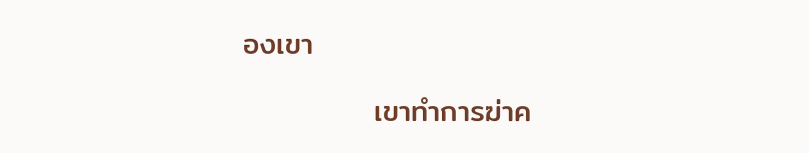องเขา

            เขาทำการฆ่าค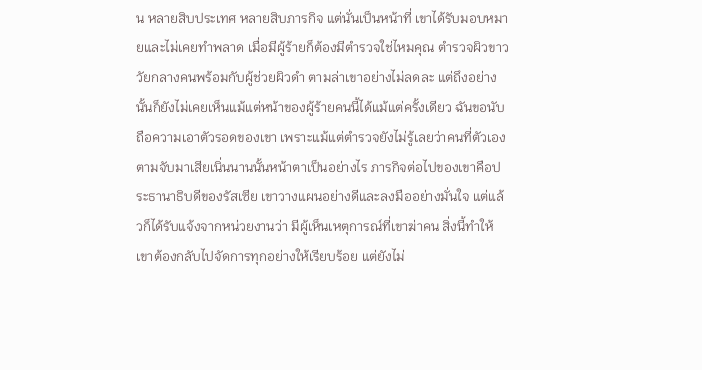น หลายสิบประเทศ หลายสิบภารกิจ แต่นั่นเป็นหน้าที่ เขาได้รับมอบหมายและไม่เคยทำพลาด เมื่อมีผู้ร้ายก็ต้องมีตำรวจใช่ไหมคุณ ตำรวจผิวขาววัยกลางคนพร้อมกับผู้ช่วยผิวดำ ตามล่าเขาอย่างไม่ลดละ แต่ถึงอย่างนั้นก็ยังไม่เคยเห็นแม้แต่หน้าของผู้ร้ายคนนี้ได้แม้แต่ครั้งเดียว ฉันขอนับถือความเอาตัวรอดของเขา เพราะแม้แต่ตำรวจยังไม่รู้เลยว่าคนที่ตัวเองตามจับมาเสียเนิ่นนานนั้นหน้าตาเป็นอย่างไร ภารกิจต่อไปของเขาคือประธานาธิบดีของรัสเซีย เขาวางแผนอย่างดีและลงมืออย่างมั่นใจ แต่แล้วก็ได้รับแจ้งจากหน่วยงานว่า มีผู้เห็นเหตุการณ์ที่เขาฆ่าคน สิ่งนี้ทำให้เขาต้องกลับไปจัดการทุกอย่างให้เรียบร้อย แต่ยังไม่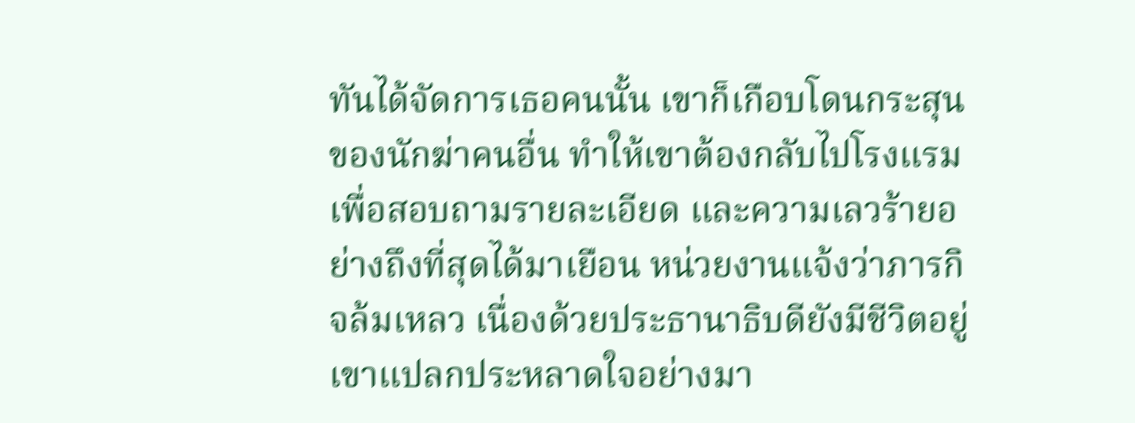ทันได้จัดการเธอคนนั้น เขาก็เกือบโดนกระสุนของนักฆ่าคนอื่น ทำให้เขาต้องกลับไปโรงแรมเพื่อสอบถามรายละเอียด และความเลวร้ายอย่างถึงที่สุดได้มาเยือน หน่วยงานแจ้งว่าภารกิจล้มเหลว เนื่องด้วยประธานาธิบดียังมีชีวิตอยู่ เขาแปลกประหลาดใจอย่างมา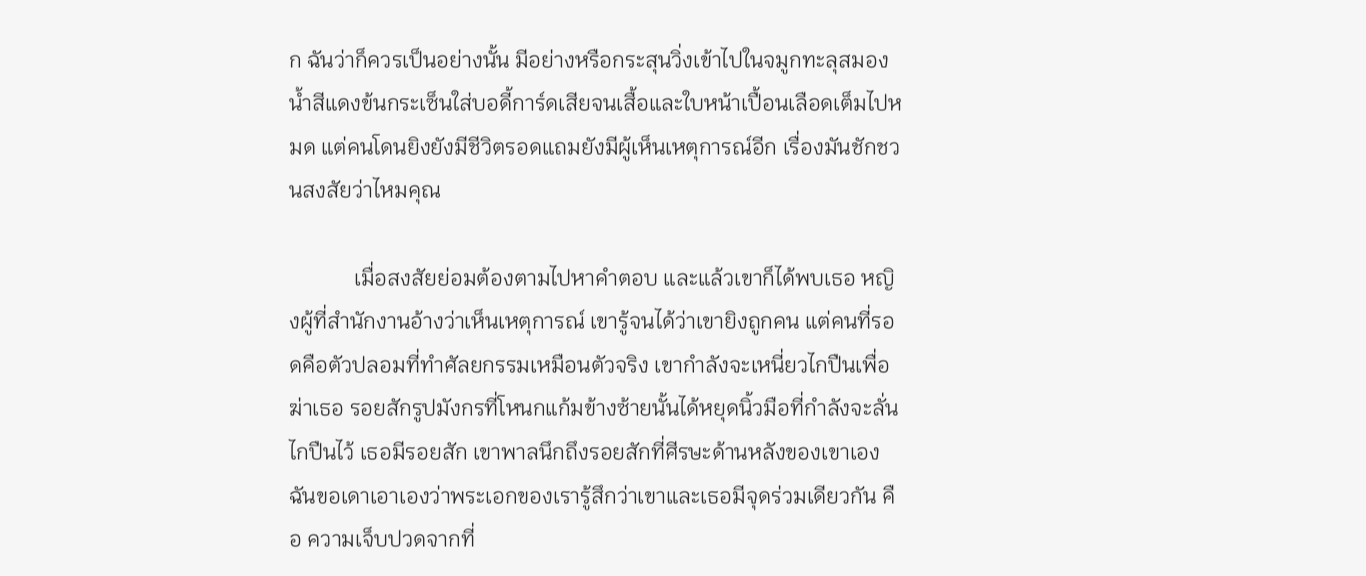ก ฉันว่าก็ควรเป็นอย่างนั้น มีอย่างหรือกระสุนวิ่งเข้าไปในจมูกทะลุสมอง น้ำสีแดงข้นกระเซ็นใส่บอดี้การ์ดเสียจนเสื้อและใบหน้าเปื้อนเลือดเต็มไปหมด แต่คนโดนยิงยังมีชีวิตรอดแถมยังมีผู้เห็นเหตุการณ์อีก เรื่องมันชักชวนสงสัยว่าไหมคุณ

            เมื่อสงสัยย่อมต้องตามไปหาคำตอบ และแล้วเขาก็ได้พบเธอ หญิงผู้ที่สำนักงานอ้างว่าเห็นเหตุการณ์ เขารู้จนได้ว่าเขายิงถูกคน แต่คนที่รอดคือตัวปลอมที่ทำศัลยกรรมเหมือนตัวจริง เขากำลังจะเหนี่ยวไกปืนเพื่อฆ่าเธอ รอยสักรูปมังกรที่โหนกแก้มข้างซ้ายนั้นได้หยุดนิ้วมือที่กำลังจะลั่นไกปืนไว้ เธอมีรอยสัก เขาพาลนึกถึงรอยสักที่ศีรษะด้านหลังของเขาเอง ฉันขอเดาเอาเองว่าพระเอกของเรารู้สึกว่าเขาและเธอมีจุดร่วมเดียวกัน คือ ความเจ็บปวดจากที่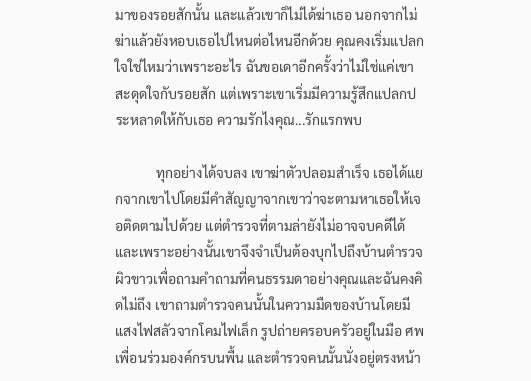มาของรอยสักนั้น และแล้วเขาก็ไม่ได้ฆ่าเธอ นอกจากไม่ฆ่าแล้วยังหอบเธอไปไหนต่อไหนอีกด้วย คุณคงเริ่มแปลกใจใช่ไหมว่าเพราะอะไร ฉันขอเดาอีกครั้งว่าไม่ใช่แค่เขาสะดุดใจกับรอยสัก แต่เพราะเขาเริ่มมีความรู้สึกแปลกประหลาดให้กับเธอ ความรักไงคุณ...รักแรกพบ

            ทุกอย่างได้จบลง เขาฆ่าตัวปลอมสำเร็จ เธอได้แยกจากเขาไปโดยมีคำสัญญาจากเขาว่าจะตามหาเธอให้เจอติดตามไปด้วย แต่ตำรวจที่ตามล่ายังไม่อาจจบคดีได้ และเพราะอย่างนั้นเขาจึงจำเป็นต้องบุกไปถึงบ้านตำรวจผิวขาวเพื่อถามคำถามที่คนธรรมดาอย่างคุณและฉันคงคิดไม่ถึง เขาถามตำรวจคนนั้นในความมืดของบ้านโดยมีแสงไฟสลัวจากโคมไฟเล็ก รูปถ่ายครอบครัวอยู่ในมือ ศพเพื่อนร่วมองค์กรบนพื้น และตำรวจคนนั้นนั่งอยู่ตรงหน้า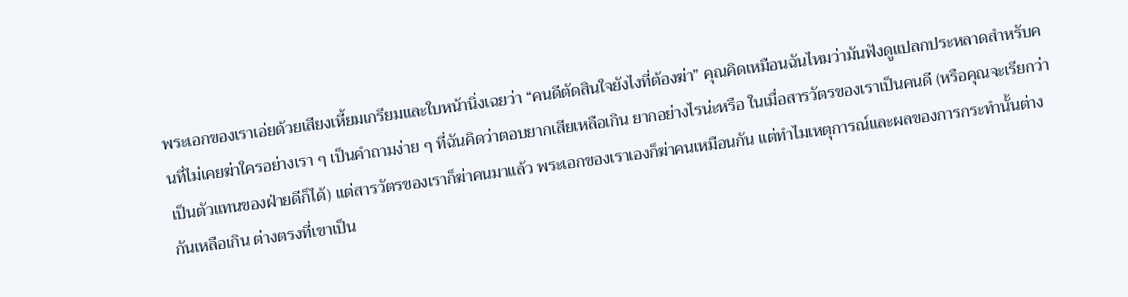พระเอกของเราเอ่ยด้วยเสียงเหี้ยมเกรียมและใบหน้านิ่งเฉยว่า “คนดีตัดสินใจยังไงที่ต้องฆ่า” คุณคิดเหมือนฉันไหมว่ามันฟังดูแปลกประหลาดสำหรับคนที่ไม่เคยฆ่าใครอย่างเรา ๆ เป็นคำถามง่าย ๆ ที่ฉันคิดว่าตอบยากเสียเหลือเกิน ยากอย่างไรน่ะหรือ ในเมื่อสารวัตรของเราเป็นคนดี (หรือคุณจะเรียกว่าเป็นตัวแทนของฝ่ายดีก็ได้) แต่สารวัตรของเราก็ฆ่าคนมาแล้ว พระเอกของเราเองก็ฆ่าคนเหมือนกัน แต่ทำไมเหตุการณ์และผลของการกระทำนั้นต่างกันเหลือเกิน ต่างตรงที่เขาเป็น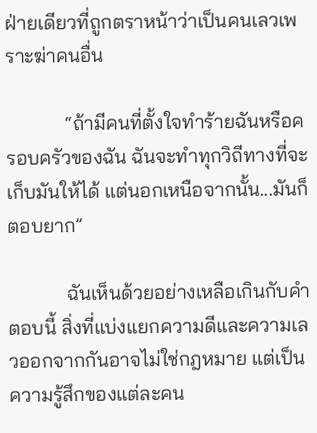ฝ่ายเดียวที่ถูกตราหน้าว่าเป็นคนเลวเพราะฆ่าคนอื่น

            “ถ้ามีคนที่ตั้งใจทำร้ายฉันหรือครอบครัวของฉัน ฉันจะทำทุกวิถีทางที่จะเก็บมันให้ได้ แต่นอกเหนือจากนั้น...มันก็ตอบยาก”

            ฉันเห็นด้วยอย่างเหลือเกินกับคำตอบนี้ สิ่งที่แบ่งแยกความดีและความเลวออกจากกันอาจไม่ใช่กฎหมาย แต่เป็นความรู้สึกของแต่ละคน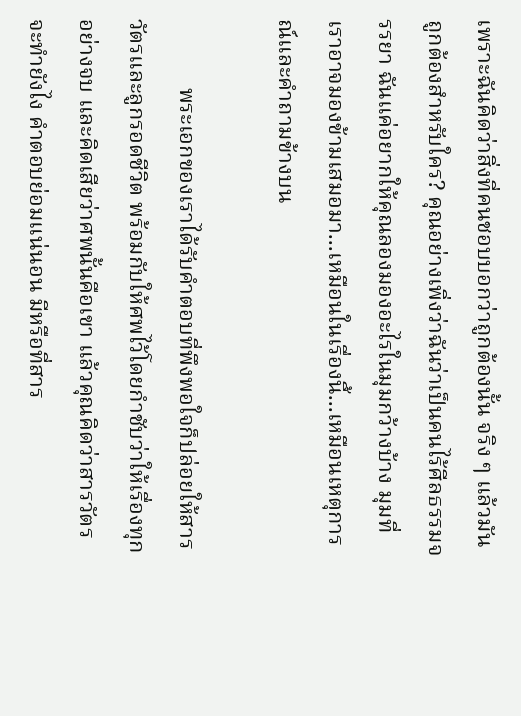เพราะฉันคิดว่าสิ่งที่คนชอบบอกว่าถูกต้องนั้น จริง ๆ แล้วมันถูกต้องสำหรับใคร? คุณอย่างเพิ่งว่าฉันว่าเป็นคนไร้ศีลธรรมจรรยา ฉันแค่อยากให้คุณลองมองอะไรในมุมกว้างบ้าง มุมที่เราอาจมองข้ามเสมอมา...เหมือนในเรื่องนี้...เหมือนเหตุการณ์และคำถามข้างบน

            พระเอกของเราได้รับคำตอบที่พึงพอใจก็ปล่อยให้สารวัตรและลูกรอดชีวิต พร้อมกับให้ศพไว้โดยกำชับว่าให้เรื่องทุกอย่างจบ และคิดเสียว่าศพนั้นคือเขา แล้วคุณคิดว่าสารวัตรจะทำยังไง คำตอบย่อมแน่นอน มีหรือที่สาร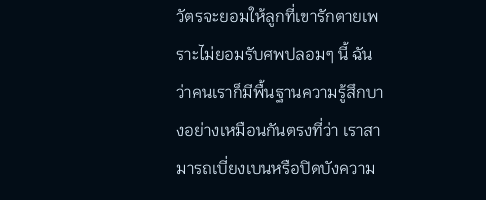วัตรจะยอมให้ลูกที่เขารักตายเพราะไม่ยอมรับศพปลอมๆ นี้ ฉันว่าคนเราก็มีพื้นฐานความรู้สึกบางอย่างเหมือนกันตรงที่ว่า เราสามารถเบี่ยงเบนหรือปิดบังความ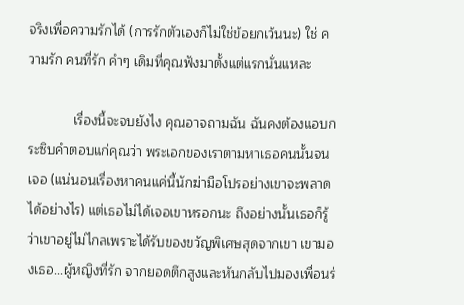จริงเพื่อความรักได้ (การรักตัวเองก็ไม่ใช่ข้อยกเว้นนะ) ใช่ ความรัก คนที่รัก คำๆ เดิมที่คุณฟังมาตั้งแต่แรกนั่นแหละ

            เรื่องนี้จะจบยังไง คุณอาจถามฉัน ฉันคงต้องแอบกระซิบคำตอบแก่คุณว่า พระเอกของเราตามหาเธอคนนั้นจนเจอ (แน่นอนเรื่องหาคนแค่นี้นักฆ่ามือโปรอย่างเขาจะพลาดได้อย่างไร) แต่เธอไม่ได้เจอเขาหรอกนะ ถึงอย่างนั้นเธอก็รู้ว่าเขาอยู่ไม่ไกลเพราะได้รับของขวัญพิเศษสุดจากเขา เขามองเธอ...ผู้หญิงที่รัก จากยอดตึกสูงและหันกลับไปมองเพื่อนร่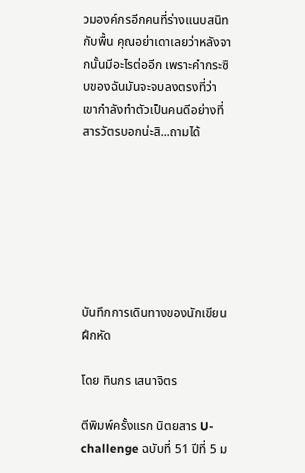วมองค์กรอีกคนที่ร่างแนบสนิทกับพื้น คุณอย่าเดาเลยว่าหลังจากนั้นมีอะไรต่ออีก เพราะคำกระซิบของฉันมันจะจบลงตรงที่ว่า เขากำลังทำตัวเป็นคนดีอย่างที่สารวัตรบอกน่ะสิ...ถามได้







บันทึกการเดินทางของนักเขียนฝึกหัด

โดย ทินกร เสนาจิตร

ตีพิมพ์ครั้งแรก นิตยสาร U-challenge ฉบับที่ 51 ปีที่ 5 ม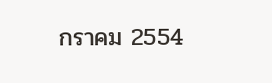กราคม 2554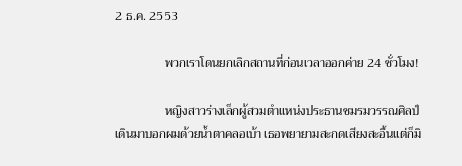2 ธ.ค. 2553

                พวกเราโดนยกเลิกสถานที่ก่อนเวลาออกค่าย 24 ชั่วโมง!

                หญิงสาวร่างเล็กผู้สวมตำแหน่งประธานชมรมวรรณศิลป์เดินมาบอกผมด้วยน้ำตาคลอเบ้า เธอพยายามสะกดเสียงสะอื้นแต่ก็มิ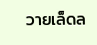วายเล็ดล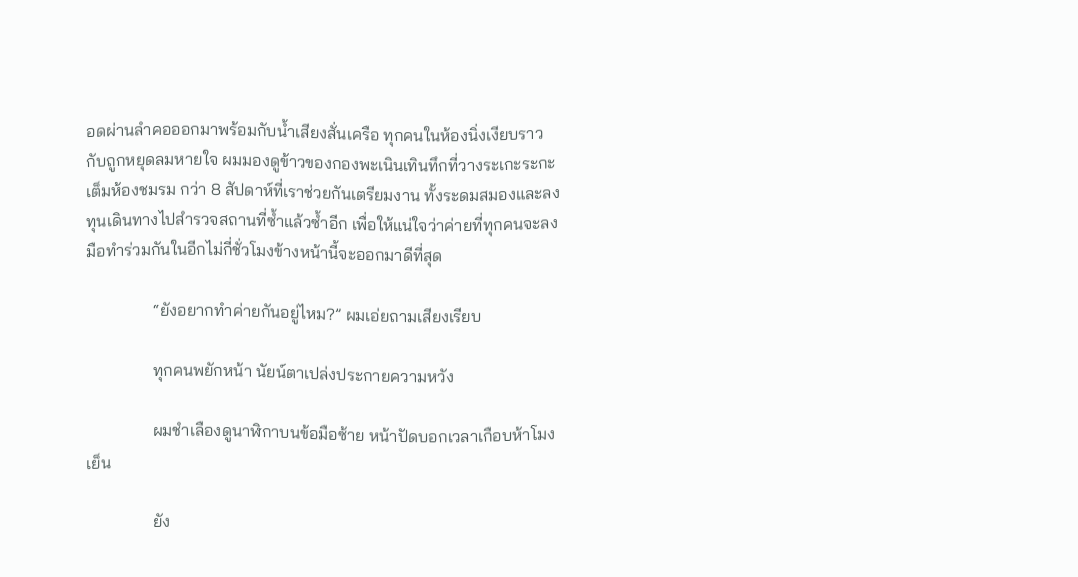อดผ่านลำคอออกมาพร้อมกับน้ำเสียงสั่นเครือ ทุกคนในห้องนิ่งเงียบราวกับถูกหยุดลมหายใจ ผมมองดูข้าวของกองพะเนินเทินทึกที่วางระเกะระกะเต็มห้องชมรม กว่า 8 สัปดาห์ที่เราช่วยกันเตรียมงาน ทั้งระดมสมองและลงทุนเดินทางไปสำรวจสถานที่ซ้ำแล้วซ้ำอีก เพื่อให้แน่ใจว่าค่ายที่ทุกคนจะลงมือทำร่วมกันในอีกไม่กี่ชั่วโมงข้างหน้านี้จะออกมาดีที่สุด

                “ยังอยากทำค่ายกันอยู่ไหม?” ผมเอ่ยถามเสียงเรียบ

                ทุกคนพยักหน้า นัยน์ตาเปล่งประกายความหวัง

                ผมชำเลืองดูนาฬิกาบนข้อมือซ้าย หน้าปัดบอกเวลาเกือบห้าโมงเย็น

                ยัง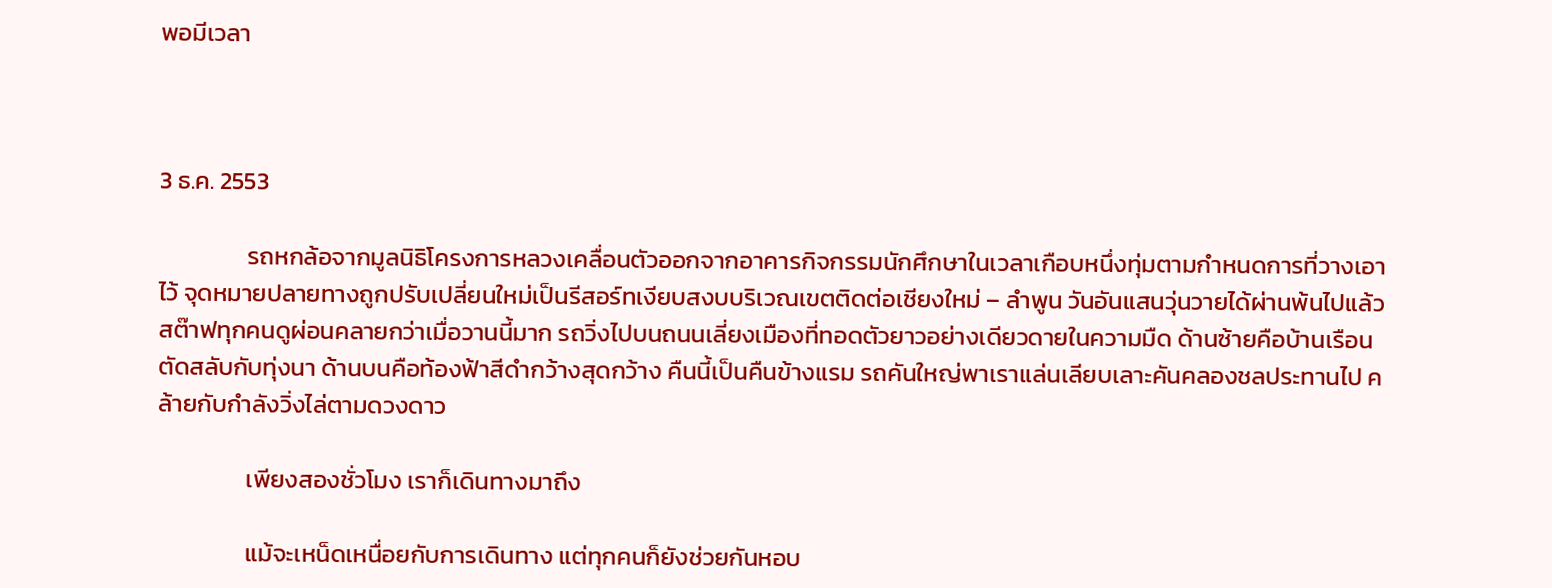พอมีเวลา



3 ธ.ค. 2553

                รถหกล้อจากมูลนิธิโครงการหลวงเคลื่อนตัวออกจากอาคารกิจกรรมนักศึกษาในเวลาเกือบหนึ่งทุ่มตามกำหนดการที่วางเอาไว้ จุดหมายปลายทางถูกปรับเปลี่ยนใหม่เป็นรีสอร์ทเงียบสงบบริเวณเขตติดต่อเชียงใหม่ – ลำพูน วันอันแสนวุ่นวายได้ผ่านพ้นไปแล้ว สต๊าฟทุกคนดูผ่อนคลายกว่าเมื่อวานนี้มาก รถวิ่งไปบนถนนเลี่ยงเมืองที่ทอดตัวยาวอย่างเดียวดายในความมืด ด้านซ้ายคือบ้านเรือนตัดสลับกับทุ่งนา ด้านบนคือท้องฟ้าสีดำกว้างสุดกว้าง คืนนี้เป็นคืนข้างแรม รถคันใหญ่พาเราแล่นเลียบเลาะคันคลองชลประทานไป คล้ายกับกำลังวิ่งไล่ตามดวงดาว

                เพียงสองชั่วโมง เราก็เดินทางมาถึง

                แม้จะเหน็ดเหนื่อยกับการเดินทาง แต่ทุกคนก็ยังช่วยกันหอบ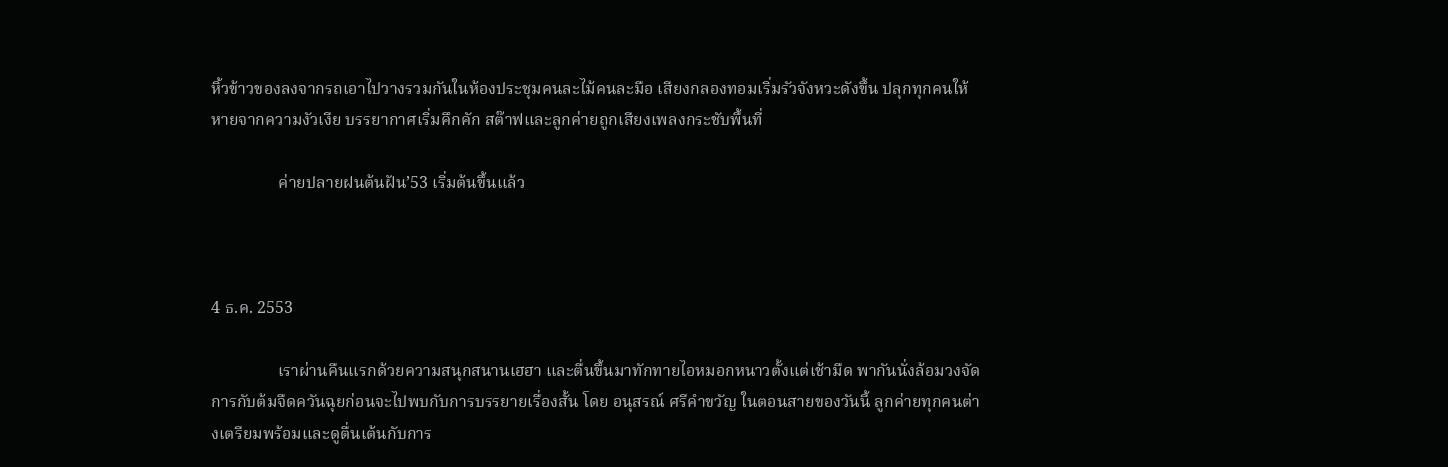หิ้วข้าวของลงจากรถเอาไปวางรวมกันในห้องประชุมคนละไม้คนละมือ เสียงกลองทอมเริ่มรัวจังหวะดังขึ้น ปลุกทุกคนให้หายจากความงัวเงีย บรรยากาศเริ่มคึกคัก สต๊าฟและลูกค่ายถูกเสียงเพลงกระชับพื้นที่

                ค่ายปลายฝนต้นฝัน’53 เริ่มต้นขึ้นแล้ว



4 ธ.ค. 2553

                เราผ่านคืนแรกด้วยความสนุกสนานเฮฮา และตื่นขึ้นมาทักทายไอหมอกหนาวตั้งแต่เช้ามืด พากันนั่งล้อมวงจัดการกับต้มจืดควันฉุยก่อนจะไปพบกับการบรรยายเรื่องสั้น โดย อนุสรณ์ ศรีคำขวัญ ในตอนสายของวันนี้ ลูกค่ายทุกคนต่างเตรียมพร้อมและดูตื่นเต้นกับการ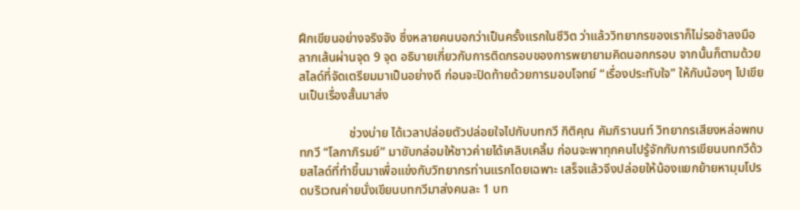ฝึกเขียนอย่างจริงจัง ซึ่งหลายคนบอกว่าเป็นครั้งแรกในชีวิต ว่าแล้ววิทยากรของเราก็ไม่รอช้าลงมือลากเส้นผ่านจุด 9 จุด อธิบายเกี่ยวกับการติดกรอบของการพยายามคิดนอกกรอบ จากนั้นก็ตามด้วยสไลด์ที่จัดเตรียมมาเป็นอย่างดี ก่อนจะปิดท้ายด้วยการมอบโจทย์ “เรื่องประทับใจ” ให้กับน้องๆ ไปเขียนเป็นเรื่องสั้นมาส่ง

                ช่วงบ่าย ได้เวลาปล่อยตัวปล่อยใจไปกับบทกวี กิติคุณ คัมภิรานนท์ วิทยากรเสียงหล่อพกบทกวี “โลกาภิรมย์” มาขับกล่อมให้ชาวค่ายได้เคลิบเคลิ้ม ก่อนจะพาทุกคนไปรู้จักกับการเขียนบทกวีด้วยสไลด์ที่ทำขึ้นมาเพื่อแข่งกับวิทยากรท่านแรกโดยเฉพาะ เสร็จแล้วจึงปล่อยให้น้องแยกย้ายหามุมโปรดบริเวณค่ายนั่งเขียนบทกวีมาส่งคนละ 1 บท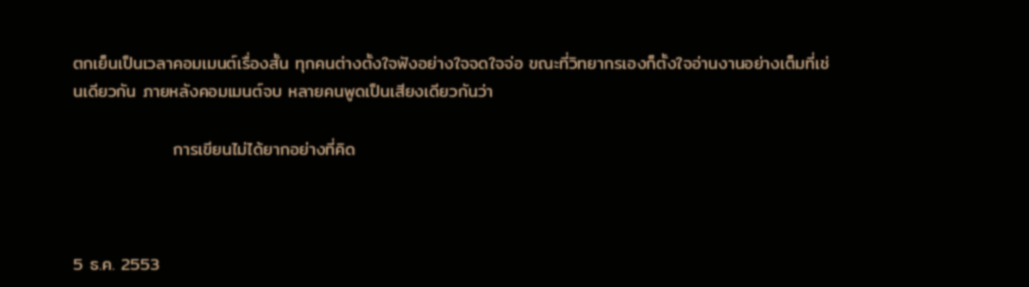ตกเย็นเป็นเวลาคอมเมนต์เรื่องสั้น ทุกคนต่างตั้งใจฟังอย่างใจจดใจจ่อ ขณะที่วิทยากรเองก็ตั้งใจอ่านงานอย่างเต็มที่เช่นเดียวกัน ภายหลังคอมเมนต์จบ หลายคนพูดเป็นเสียงเดียวกันว่า

                การเขียนไม่ได้ยากอย่างที่คิด



5 ธ.ค. 2553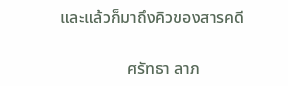และแล้วก็มาถึงคิวของสารคดี

                ศรัทธา ลาภ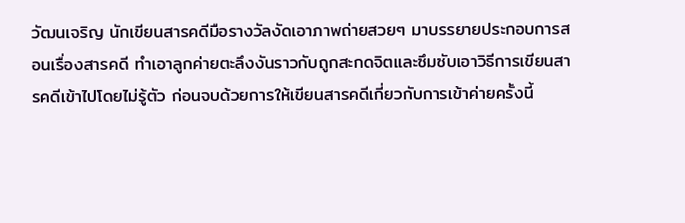วัฒนเจริญ นักเขียนสารคดีมือรางวัลงัดเอาภาพถ่ายสวยๆ มาบรรยายประกอบการสอนเรื่องสารคดี ทำเอาลูกค่ายตะลึงงันราวกับถูกสะกดจิตและซึมซับเอาวิธีการเขียนสารคดีเข้าไปโดยไม่รู้ตัว ก่อนจบด้วยการให้เขียนสารคดีเกี่ยวกับการเข้าค่ายครั้งนี้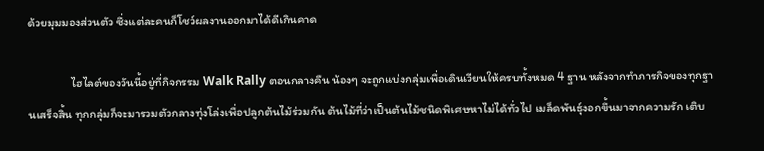ด้วยมุมมองส่วนตัว ซึ่งแต่ละคนก็โชว์ผลงานออกมาได้ดีเกินคาด

                ไฮไลต์ของวันนี้อยู่ที่กิจกรรม Walk Rally ตอนกลางคืน น้องๆ จะถูกแบ่งกลุ่มเพื่อเดินเวียนให้ครบทั้งหมด 4 ฐาน หลังจากทำภารกิจของทุกฐานเสร็จสิ้น ทุกกลุ่มก็จะมารวมตัวกลางทุ่งโล่งเพื่อปลูกต้นไม้ร่วมกัน ต้นไม้ที่ว่าเป็นต้นไม้ชนิดพิเศษหาไม่ได้ทั่วไป เมล็ดพันธุ์งอกขึ้นมาจากความรัก เติบ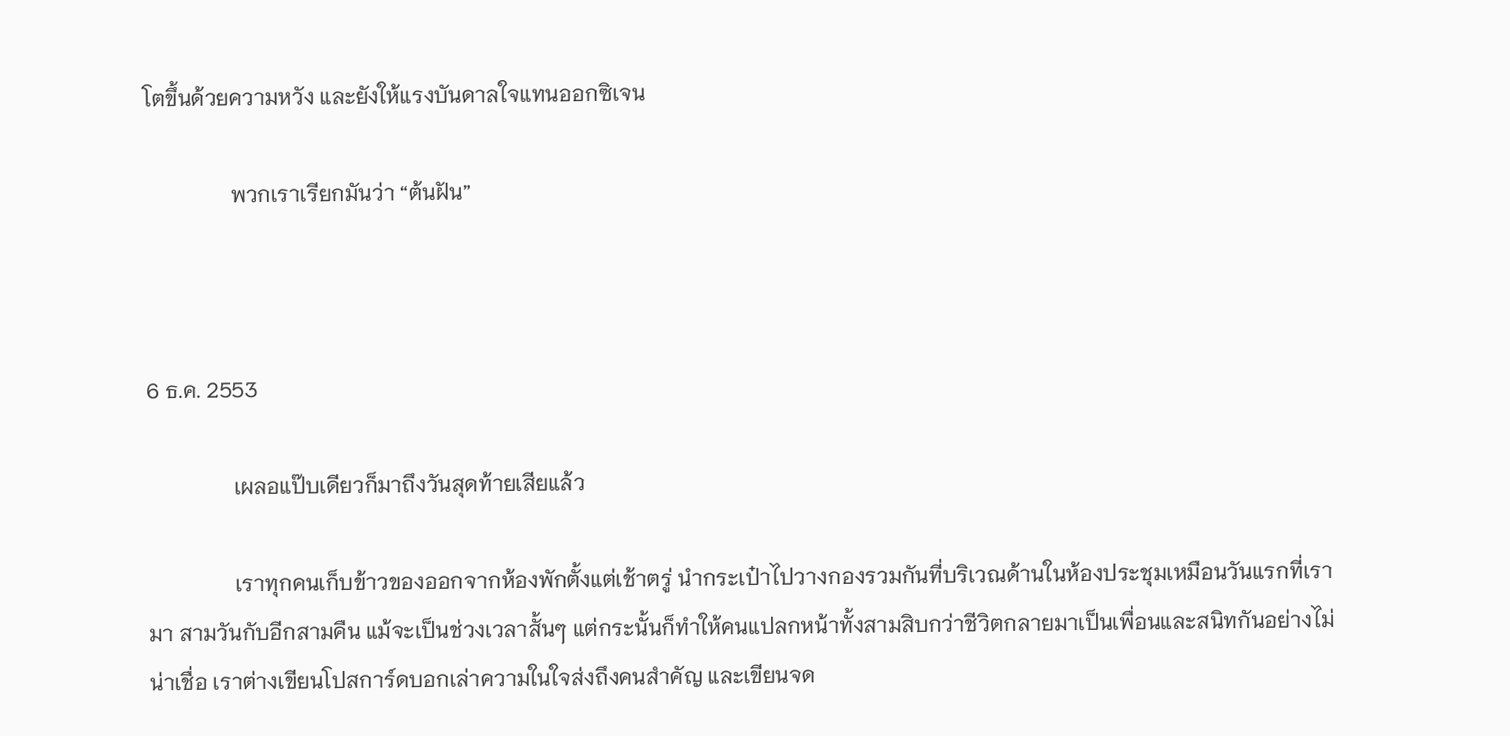โตขึ้นด้วยความหวัง และยังให้แรงบันดาลใจแทนออกซิเจน

                พวกเราเรียกมันว่า “ต้นฝัน”



6 ธ.ค. 2553

                เผลอแป๊บเดียวก็มาถึงวันสุดท้ายเสียแล้ว

                เราทุกคนเก็บข้าวของออกจากห้องพักตั้งแต่เช้าตรู่ นำกระเป๋าไปวางกองรวมกันที่บริเวณด้านในห้องประชุมเหมือนวันแรกที่เรามา สามวันกับอีกสามคืน แม้จะเป็นช่วงเวลาสั้นๆ แต่กระนั้นก็ทำให้คนแปลกหน้าทั้งสามสิบกว่าชีวิตกลายมาเป็นเพื่อนและสนิทกันอย่างไม่น่าเชื่อ เราต่างเขียนโปสการ์ดบอกเล่าความในใจส่งถึงคนสำคัญ และเขียนจด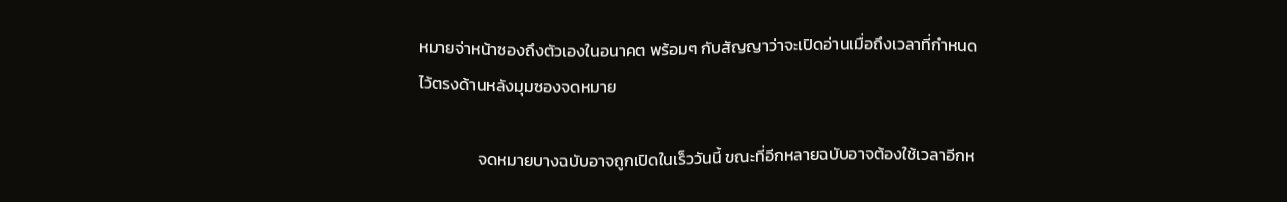หมายจ่าหน้าซองถึงตัวเองในอนาคต พร้อมๆ กับสัญญาว่าจะเปิดอ่านเมื่อถึงเวลาที่กำหนดไว้ตรงด้านหลังมุมซองจดหมาย

                จดหมายบางฉบับอาจถูกเปิดในเร็ววันนี้ ขณะที่อีกหลายฉบับอาจต้องใช้เวลาอีกห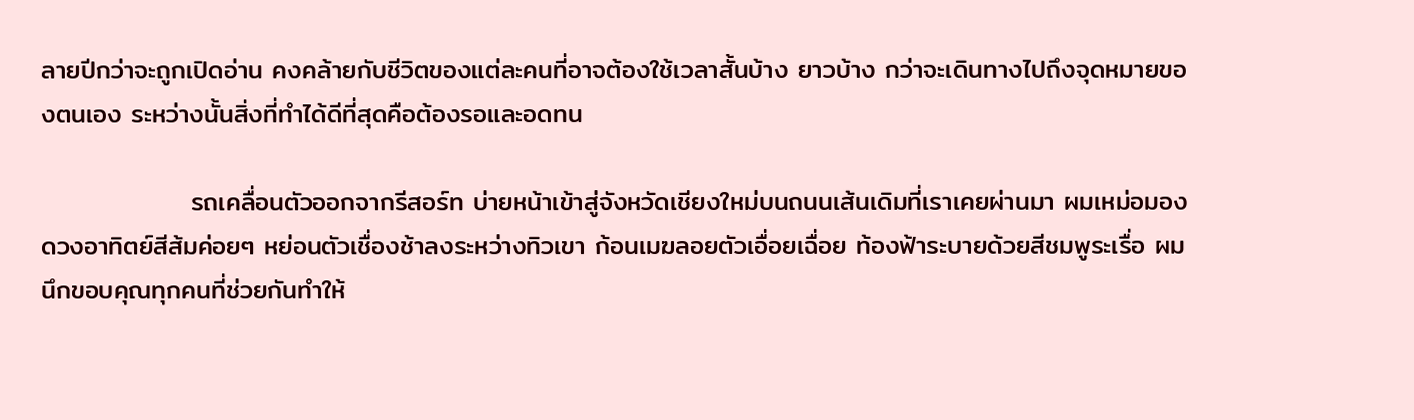ลายปีกว่าจะถูกเปิดอ่าน คงคล้ายกับชีวิตของแต่ละคนที่อาจต้องใช้เวลาสั้นบ้าง ยาวบ้าง กว่าจะเดินทางไปถึงจุดหมายของตนเอง ระหว่างนั้นสิ่งที่ทำได้ดีที่สุดคือต้องรอและอดทน

                รถเคลื่อนตัวออกจากรีสอร์ท บ่ายหน้าเข้าสู่จังหวัดเชียงใหม่บนถนนเส้นเดิมที่เราเคยผ่านมา ผมเหม่อมองดวงอาทิตย์สีส้มค่อยๆ หย่อนตัวเชื่องช้าลงระหว่างทิวเขา ก้อนเมฆลอยตัวเอื่อยเฉื่อย ท้องฟ้าระบายด้วยสีชมพูระเรื่อ ผมนึกขอบคุณทุกคนที่ช่วยกันทำให้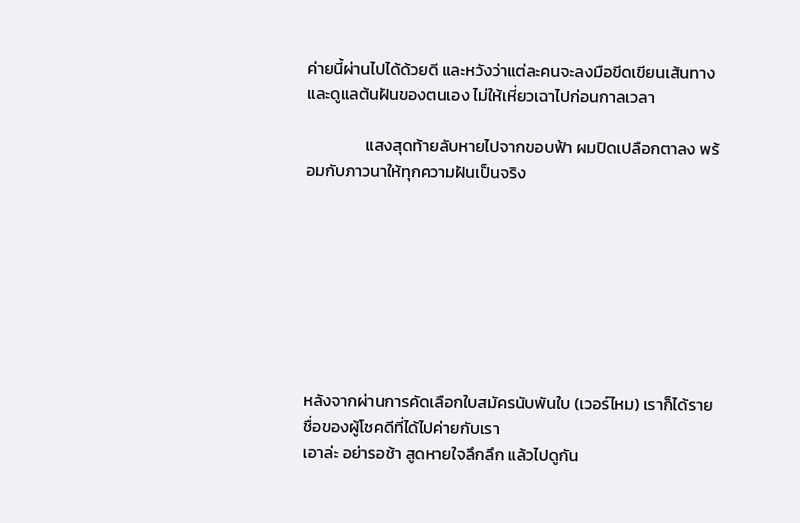ค่ายนี้ผ่านไปได้ด้วยดี และหวังว่าแต่ละคนจะลงมือขีดเขียนเส้นทางและดูแลต้นฝันของตนเอง ไม่ให้เหี่ยวเฉาไปก่อนกาลเวลา

                แสงสุดท้ายลับหายไปจากขอบฟ้า ผมปิดเปลือกตาลง พร้อมกับภาวนาให้ทุกความฝันเป็นจริง








หลังจากผ่านการคัดเลือกใบสมัครนับพันใบ (เวอร์ไหม) เราก็ได้รายชื่อของผู้โชคดีที่ได้ไปค่ายกับเรา
เอาล่ะ อย่ารอช้า สูดหายใจลึกลึก แล้วไปดูกัน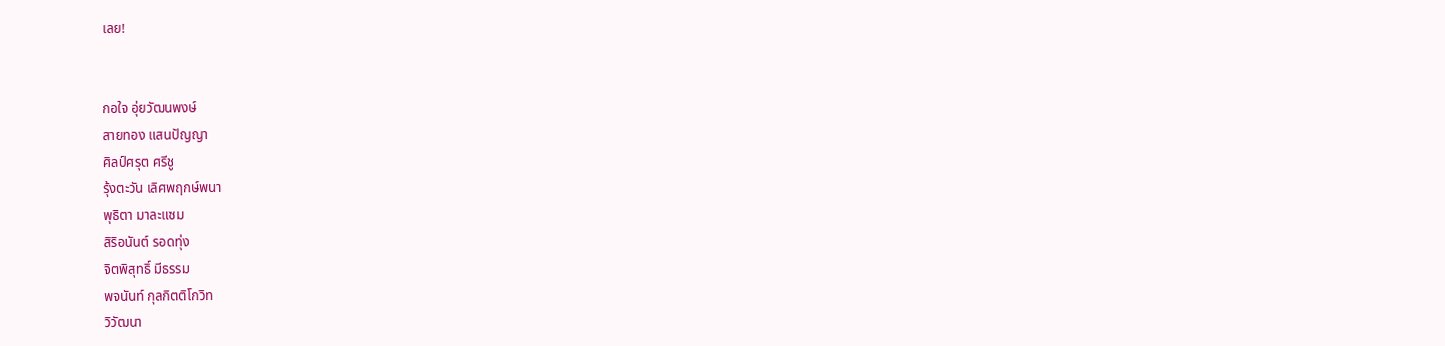เลย!


กอใจ อุ่ยวัฒนพงษ์
สายทอง แสนปัญญา
ศิลป์ศรุต ศรีชู
รุ้งตะวัน เลิศพฤกษ์พนา
พุธิตา มาละแซม
สิริอนันต์ รอดทุ่ง
จิตพิสุทธิ์ มีธรรม
พจนันท์ กุลกิตติโกวิท
วิวัฒนา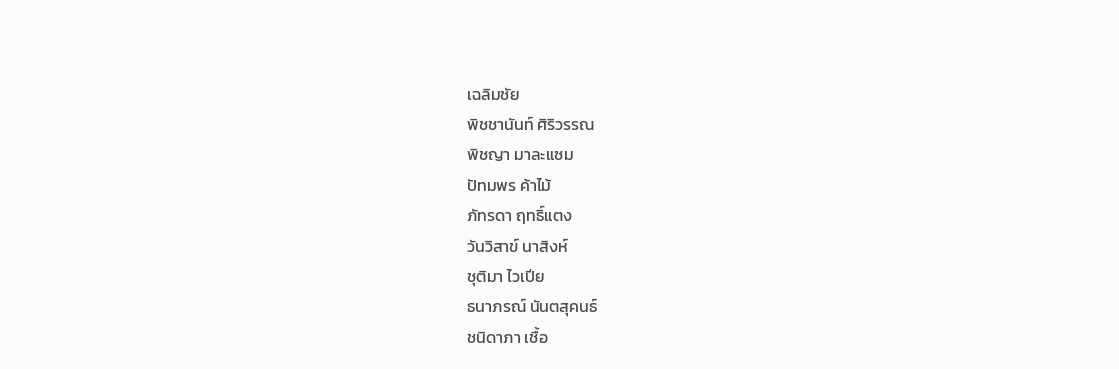เฉลิมชัย
พิชชานันท์ ศิริวรรณ
พิชญา มาละแซม
ปัทมพร ค้าไม้
ภัทรดา ฤทธิ์แตง
วันวิสาข์ นาสิงห์
ชุติมา ไวเปีย
ธนาภรณ์ นันตสุคนธ์
ชนิดาภา เชื้อ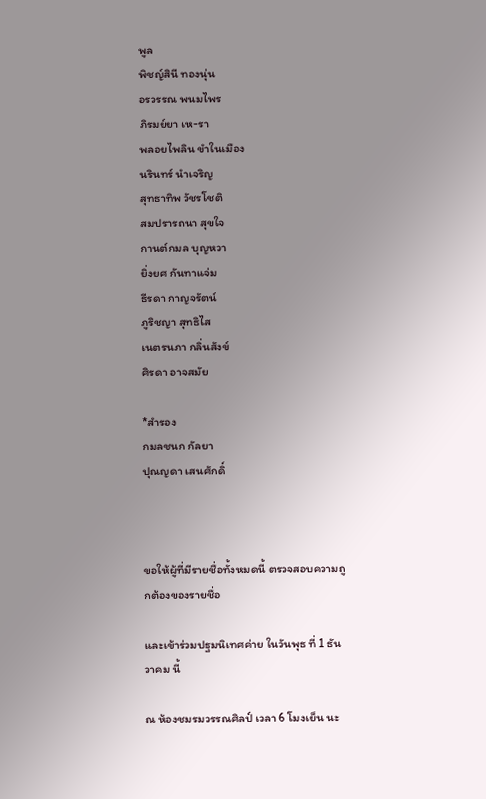พูล
พิชญ์สินี ทองนุ่น
อรวรรณ พนมไพร
ภิรมย์ยา เห-รา
พลอยไพลิน ขำในเมือง
นรินทร์ นำเจริญ
สุทธาทิพ วัชรโชติ
สมปรารถนา สุขใจ
กานต์กมล บุญหวา
ยิ่งยศ กันทาแจ่ม
ธีรดา กาญจรัตน์
ภูริชญา สุทธิไส
เนตรนภา กลิ่นสังข์
ศิรดา อาจสมัย

*สำรอง
กมลชนก กัลยา
ปุณญดา เสนศักดิ์



ขอให้ผู้ที่มีรายชื่อทั้งหมดนี้ ตรวจสอบความถูกต้องของรายชื่อ

และเข้าร่วมปฐมนิเทศค่าย ในวันพุธ ที่ 1 ธันวาคม นี้

ณ ห้องชมรมวรรณศิลป์ เวลา 6 โมงเย็น นะ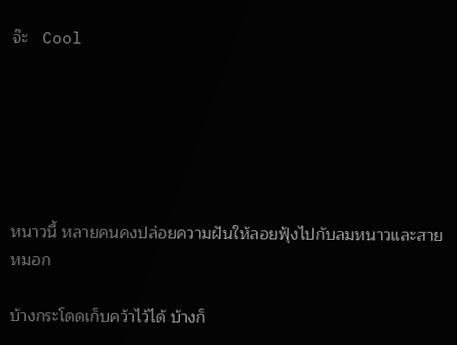จ๊ะ   Cool






หนาวนี้ หลายคนคงปล่อยความฝันให้ลอยฟุ้งไปกับลมหนาวและสายหมอก

บ้างกระโดดเก็บคว้าไว้ได้ บ้างก็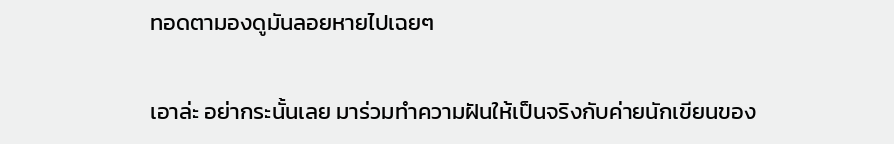ทอดตามองดูมันลอยหายไปเฉยๆ

เอาล่ะ อย่ากระนั้นเลย มาร่วมทำความฝันให้เป็นจริงกับค่ายนักเขียนของ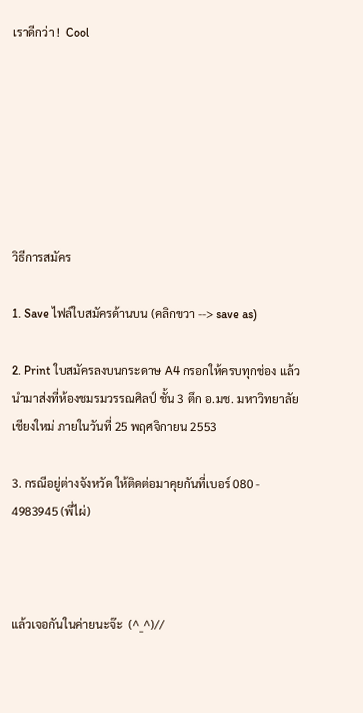เราดีกว่า !  Cool







วิธีการสมัคร

1. Save ไฟล์ใบสมัครด้านบน (คลิกขวา --> save as)

2. Print ใบสมัครลงบนกระดาษ A4 กรอกให้ครบทุกช่อง แล้วนำมาส่งที่ห้องชมรมวรรณศิลป์ ชั้น 3 ตึก อ.มช. มหาวิทยาลัยเชียงใหม่ ภายในวันที่ 25 พฤศจิกายน 2553

3. กรณีอยู่ต่างจังหวัด ให้ติดต่อมาคุยกันที่เบอร์ 080 - 4983945 (พี่ไผ่)



แล้วเจอกันในค่ายนะจ๊ะ  (^_^)//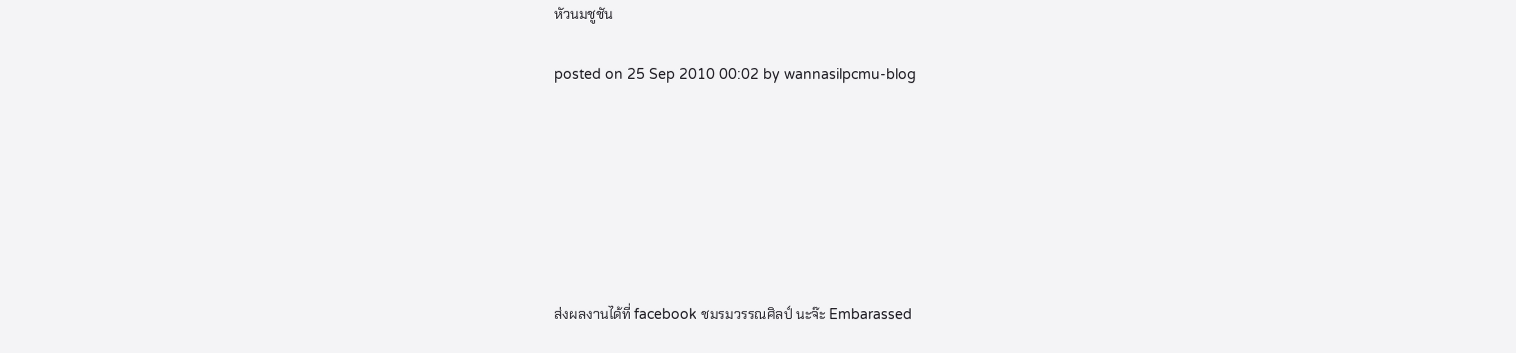หัวนมชูชัน

posted on 25 Sep 2010 00:02 by wannasilpcmu-blog







ส่งผลงานได้ที่ facebook ชมรมวรรณศิลป์ นะจ๊ะ Embarassed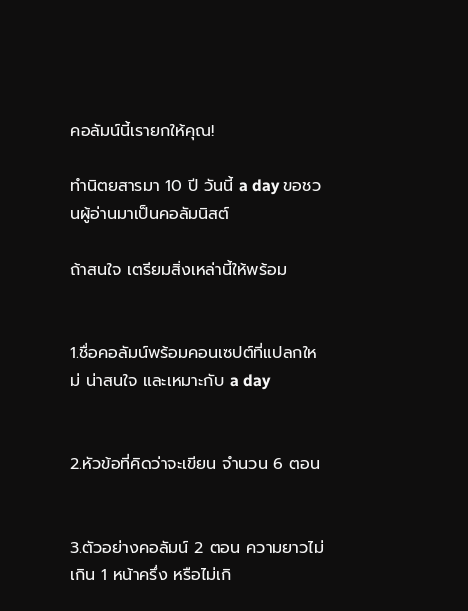คอลัมน์นี้เรายกให้คุณ!

ทำนิตยสารมา 10 ปี วันนี้ a day ขอชวนผู้อ่านมาเป็นคอลัมนิสต์

ถ้าสนใจ เตรียมสิ่งเหล่านี้ให้พร้อม


1.ชื่อคอลัมน์พร้อมคอนเซปต์ที่แปลกใหม่ น่าสนใจ และเหมาะกับ a day


2.หัวข้อที่คิดว่าจะเขียน จำนวน 6 ตอน


3.ตัวอย่างคอลัมน์ 2 ตอน ความยาวไม่เกิน 1 หน้าครึ่ง หรือไม่เกิ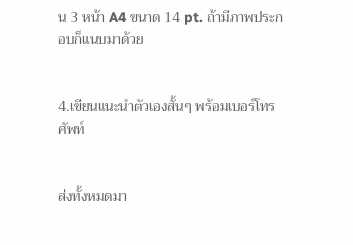น 3 หน้า A4 ขนาด 14 pt. ถ้ามีภาพประกอบก็แนบมาด้วย


4.เขียนแนะนำตัวเองสั้นๆ พร้อมเบอร์โทรศัพท์


ส่งทั้งหมดมา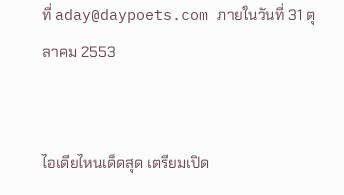ที่ aday@daypoets.com ภายในวันที่ 31 ตุลาคม 2553


ไอเดียไหนเด็ดสุด เตรียมเปิด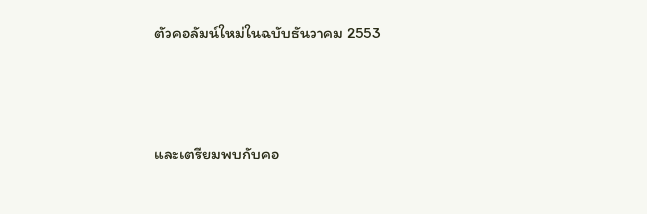ตัวคอลัมน์ใหม่ในฉบับธันวาคม 2553



และเตรียมพบกับคอ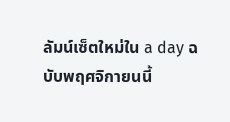ลัมน์เซ็ตใหม่ใน a day ฉบับพฤศจิกายนนี้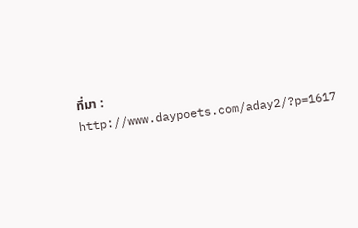ที่มา : http://www.daypoets.com/aday2/?p=1617